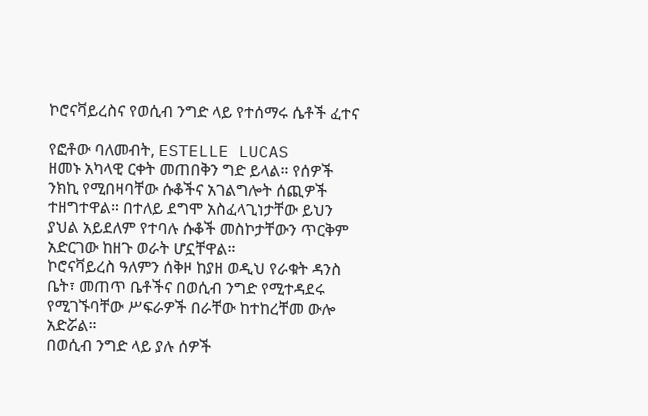ኮሮናቫይረስና የወሲብ ንግድ ላይ የተሰማሩ ሴቶች ፈተና

የፎቶው ባለመብት, ESTELLE LUCAS
ዘመኑ አካላዊ ርቀት መጠበቅን ግድ ይላል። የሰዎች ንክኪ የሚበዛባቸው ሱቆችና አገልግሎት ሰጪዎች ተዘግተዋል። በተለይ ደግሞ አስፈላጊነታቸው ይህን ያህል አይደለም የተባሉ ሱቆች መስኮታቸውን ጥርቅም አድርገው ከዘጉ ወራት ሆኗቸዋል።
ኮሮናቫይረስ ዓለምን ሰቅዞ ከያዘ ወዲህ የራቁት ዳንስ ቤት፣ መጠጥ ቤቶችና በወሲብ ንግድ የሚተዳደሩ የሚገኙባቸው ሥፍራዎች በራቸው ከተከረቸመ ውሎ አድሯል።
በወሲብ ንግድ ላይ ያሉ ሰዎች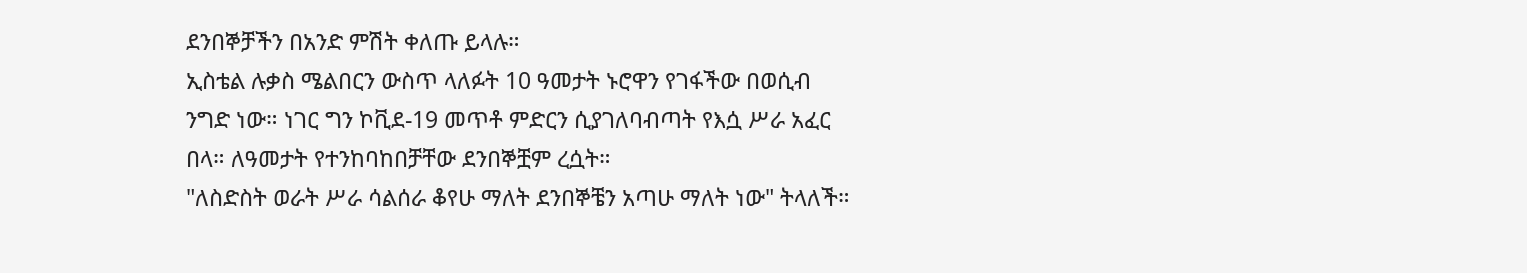ደንበኞቻችን በአንድ ምሽት ቀለጡ ይላሉ።
ኢስቴል ሉቃስ ሜልበርን ውስጥ ላለፉት 10 ዓመታት ኑሮዋን የገፋችው በወሲብ ንግድ ነው። ነገር ግን ኮቪደ-19 መጥቶ ምድርን ሲያገለባብጣት የእሷ ሥራ አፈር በላ። ለዓመታት የተንከባከበቻቸው ደንበኞቿም ረሷት።
"ለስድስት ወራት ሥራ ሳልሰራ ቆየሁ ማለት ደንበኞቼን አጣሁ ማለት ነው" ትላለች።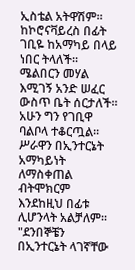ኢስቴል አትዋሽም። ከኮሮናቫይረስ በፊት ገቢዬ ከአማካይ በላይ ነበር ትላለች። ሜልበርን መሃል እሚገኝ አንድ ሠፈር ውስጥ ቤት ሰርታለች። አሁን ግን የገቢዋ ባልቦላ ተቆርጧል። ሥራዋን በኢንተርኔት አማካይነት ለማስቀጠል ብትሞክርም እንደከዚህ በፊቱ ሊሆንላት አልቻለም።
"ደንበኞቼን በኢንተርኔት ላገኛቸው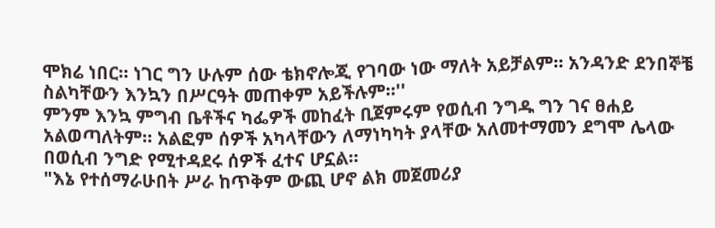ሞክሬ ነበር። ነገር ግን ሁሉም ሰው ቴክኖሎጂ የገባው ነው ማለት አይቻልም። አንዳንድ ደንበኞቼ ስልካቸውን እንኳን በሥርዓት መጠቀም አይችሉም።''
ምንም እንኳ ምግብ ቤቶችና ካፌዎች መከፈት ቢጀምሩም የወሲብ ንግዱ ግን ገና ፀሐይ አልወጣለትም። አልፎም ሰዎች አካላቸውን ለማነካካት ያላቸው አለመተማመን ደግሞ ሌላው በወሲብ ንግድ የሚተዳደሩ ሰዎች ፈተና ሆኗል።
"እኔ የተሰማራሁበት ሥራ ከጥቅም ውጪ ሆኖ ልክ መጀመሪያ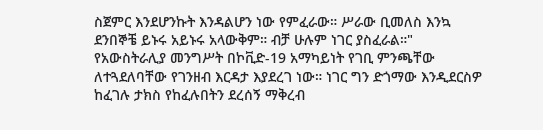ስጀምር እንደሆንኩት እንዳልሆን ነው የምፈራው። ሥራው ቢመለስ እንኳ ደንበኞቼ ይኑሩ አይኑሩ አላውቅም። ብቻ ሁሉም ነገር ያስፈራል።"
የአውስትራሊያ መንግሥት በኮቪድ-19 አማካይነት የገቢ ምንጫቸው ለተጓደለባቸው የገንዘብ እርዳታ እያደረገ ነው። ነገር ግን ድጎማው እንዲደርስዎ ከፈገሉ ታክስ የከፈሉበትን ደረሰኝ ማቅረብ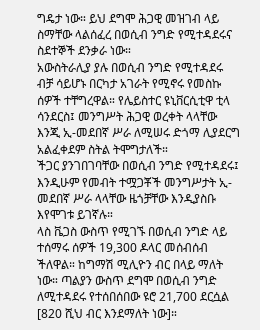ግዴታ ነው። ይህ ደግሞ ሕጋዊ መዝገብ ላይ ስማቸው ላልሰፈረ በወሲብ ንግድ የሚተዳደሩና ስደተኞች ደንቃራ ነው።
አውስትራሊያ ያሉ በወሲብ ንግድ የሚተዳደሩ ብቻ ሳይሆኑ በርካታ አገራት የሚኖሩ የመስኩ ሰዎች ተቸግረዋል። የሌይስተር ዩኒቨርሲቲዋ ቲላ ሳንደርስ፤ መንግሥት ሕጋዊ ወረቀት ላላቸው እንጂ ኢ-መደበኛ ሥራ ለሚሠሩ ድጎማ ሊያደርግ አልፈቀደም ስትል ትሞግታለች።
ችጋር ያንገበገባቸው በወሲብ ንግድ የሚተዳደሩ፤ እንዲሁም የመብት ተሟጋቾች መንግሥታት ኢ-መደበኛ ሥራ ላላቸው ዜጎቻቸው እንዲያስቡ እየሞገቱ ይገኛሉ።
ላስ ቬጋስ ውስጥ የሚገኙ በወሲብ ንግድ ላይ ተሰማሩ ሰዎች 19,300 ዶላር መሰብሰብ ችለዋል። ከግማሽ ሚሊዮን ብር በላይ ማለት ነው። ጣልያን ውስጥ ደግሞ በወሲብ ንግድ ለሚተዳደሩ የተሰበሰበው ዩሮ 21,700 ደርሷል [820 ሺህ ብር እንደማለት ነው]።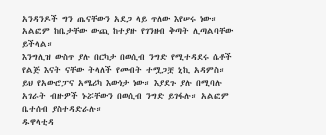አንዳንዶች ግን ጤናቸውን አደጋ ላይ ጥለው እየሠሩ ነው። አልፎም ከቤታቸው ውጪ ከተያዙ የገንዘብ ቅጣት ሊጣልባቸው ይችላል።
እንግሊዝ ውስጥ ያሉ በርካታ በወሲብ ንግድ የሚተዳደሩ ሴቶች የልጅ እናት ናቸው ትላለች የመብት ተሟጋቿ ኒኪ አዳምስ።
ይህ የአውሮፓና አሜሪካ እውነታ ነው። እያደጉ ያሉ በሚባሉ አገራት ብዙዎች ኑሯቸውን በወሲብ ንግድ ይገፋሉ። አልፎም ቤተሰብ ያስተዳድራሉ።
ዱዋላቲዳ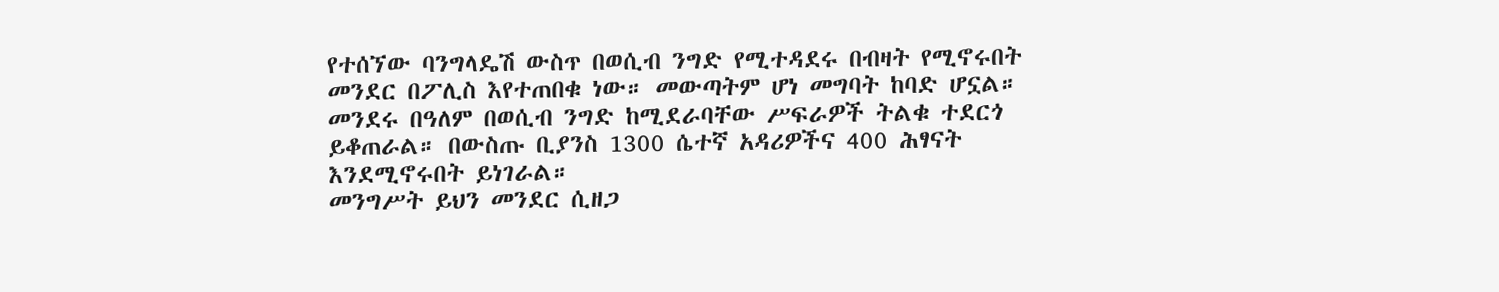የተሰኘው ባንግላዴሽ ውስጥ በወሲብ ንግድ የሚተዳደሩ በብዛት የሚኖሩበት መንደር በፖሊስ እየተጠበቁ ነው። መውጣትም ሆነ መግባት ከባድ ሆኗል። መንደሩ በዓለም በወሲብ ንግድ ከሚደራባቸው ሥፍራዎች ትልቁ ተደርጎ ይቆጠራል። በውስጡ ቢያንስ 1300 ሴተኛ አዳሪዎችና 400 ሕፃናት እንደሚኖሩበት ይነገራል።
መንግሥት ይህን መንደር ሲዘጋ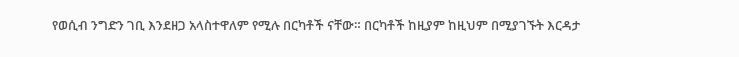የወሲብ ንግድን ገቢ እንደዘጋ አላስተዋለም የሚሉ በርካቶች ናቸው። በርካቶች ከዚያም ከዚህም በሚያገኙት እርዳታ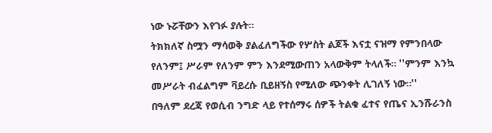ነው ኑሯቸውን እየገፉ ያሉት።
ትክክለኛ ስሟን ማሳወቅ ያልፈለግችው የሦስት ልጆች እናቷ ናዝማ የምንበላው የለንም፤ ሥራም የለንም ምን እንደሚውጠን አላውቅም ትላለች። ''ምንም እንኳ መሥራት ብፈልግም ቫይረሱ ቢይዘኝስ የሚለው ጭንቀት ሊገለኝ ነው።''
በዓለም ደረጃ የወሲብ ንግድ ላይ የተሰማሩ ሰዎች ትልቁ ፈተና የጤና ኢንሹራንስ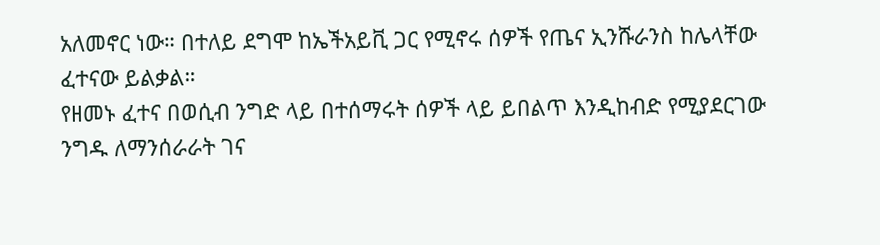አለመኖር ነው። በተለይ ደግሞ ከኤችአይቪ ጋር የሚኖሩ ሰዎች የጤና ኢንሹራንስ ከሌላቸው ፈተናው ይልቃል።
የዘመኑ ፈተና በወሲብ ንግድ ላይ በተሰማሩት ሰዎች ላይ ይበልጥ እንዲከብድ የሚያደርገው ንግዱ ለማንሰራራት ገና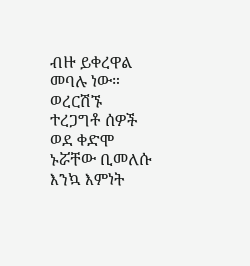ብዙ ይቀረዋል መባሉ ነው። ወረርሽኙ ተረጋግቶ ሰዎች ወደ ቀድሞ ኑሯቸው ቢመለሱ እንኳ እምነት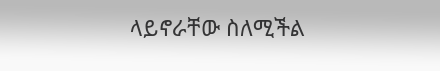ላይኖራቸው ስለሚችል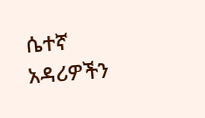ሴተኛ አዳሪዎችን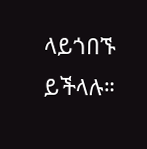ላይጎበኙ ይችላሉ።